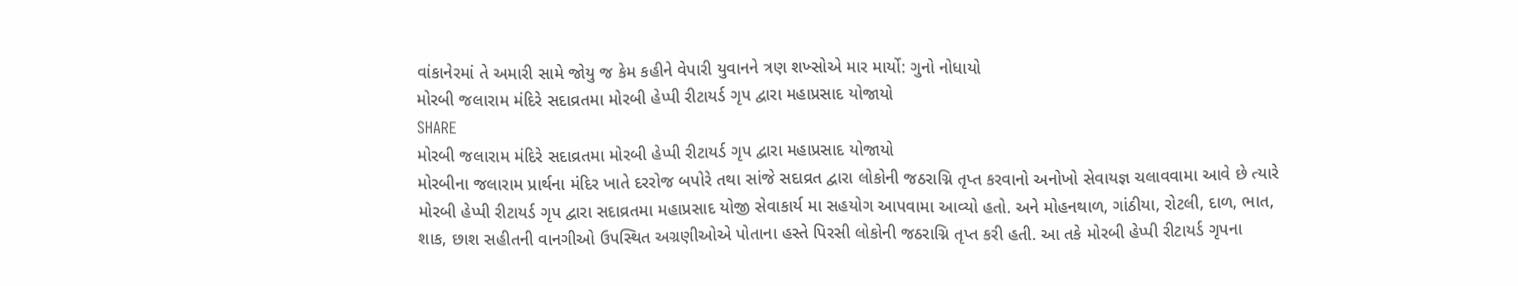વાંકાનેરમાં તે અમારી સામે જોયુ જ કેમ કહીને વેપારી યુવાનને ત્રણ શખ્સોએ માર માર્યો: ગુનો નોધાયો
મોરબી જલારામ મંદિરે સદાવ્રતમા મોરબી હેપ્પી રીટાયર્ડ ગૃપ દ્વારા મહાપ્રસાદ યોજાયો
SHARE
મોરબી જલારામ મંદિરે સદાવ્રતમા મોરબી હેપ્પી રીટાયર્ડ ગૃપ દ્વારા મહાપ્રસાદ યોજાયો
મોરબીના જલારામ પ્રાર્થના મંદિર ખાતે દરરોજ બપોરે તથા સાંજે સદાવ્રત દ્વારા લોકોની જઠરાગ્નિ તૃપ્ત કરવાનો અનોખો સેવાયજ્ઞ ચલાવવામા આવે છે ત્યારે મોરબી હેપ્પી રીટાયર્ડ ગૃપ દ્વારા સદાવ્રતમા મહાપ્રસાદ યોજી સેવાકાર્ય મા સહયોગ આપવામા આવ્યો હતો. અને મોહનથાળ, ગાંઠીયા, રોટલી, દાળ, ભાત, શાક, છાશ સહીતની વાનગીઓ ઉપસ્થિત અગ્રણીઓએ પોતાના હસ્તે પિરસી લોકોની જઠરાગ્નિ તૃપ્ત કરી હતી. આ તકે મોરબી હેપ્પી રીટાયર્ડ ગૃપના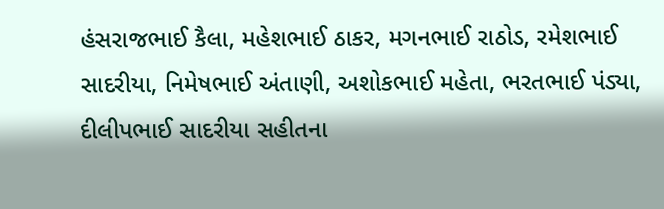હંસરાજભાઈ કૈલા, મહેશભાઈ ઠાકર, મગનભાઈ રાઠોડ, રમેશભાઈ સાદરીયા, નિમેષભાઈ અંતાણી, અશોકભાઈ મહેતા, ભરતભાઈ પંડ્યા, દીલીપભાઈ સાદરીયા સહીતના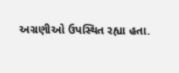અગ્રણીઓ ઉપસ્થિત રહ્યા હતા.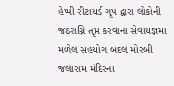હેપ્પી રીટાયર્ડ ગૃપ દ્વારા લોકોની જઠરાગ્નિ તૃપ્ત કરવાના સેવાયજ્ઞમા મળેલ સહયોગ બદલ મોરબી જલારામ મંદિરના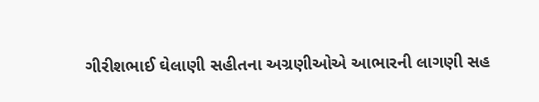ગીરીશભાઈ ઘેલાણી સહીતના અગ્રણીઓએ આભારની લાગણી સહ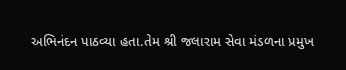અભિનંદન પાઠવ્યા હતા.તેમ શ્રી જલારામ સેવા મંડળના પ્રમુખ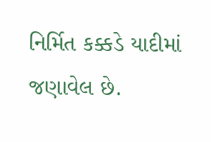નિર્મિત કક્કડે યાદીમાં જણાવેલ છે.